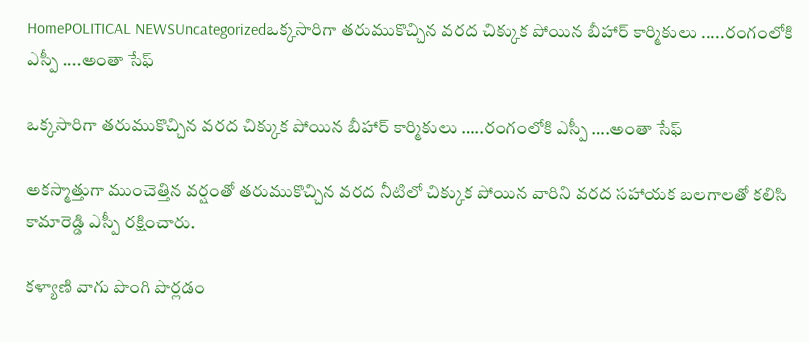HomePOLITICAL NEWSUncategorizedఒక్కసారిగా తరుముకొచ్చిన వరద చిక్కుక పోయిన బీహార్ కార్మికులు .....రంగంలోకి ఎస్పీ ....అంతా సేఫ్

ఒక్కసారిగా తరుముకొచ్చిన వరద చిక్కుక పోయిన బీహార్ కార్మికులు …..రంగంలోకి ఎస్పీ ….అంతా సేఫ్

అకస్మాత్తుగా ముంచెత్తిన వర్షంతో తరుముకొచ్చిన వరద నీటిలో చిక్కుక పోయిన వారిని వరద సహాయక బలగాలతో కలిసి కామారెడ్డి ఎస్పీ రక్షించారు.

కళ్యాణి వాగు పొంగి పొర్లడం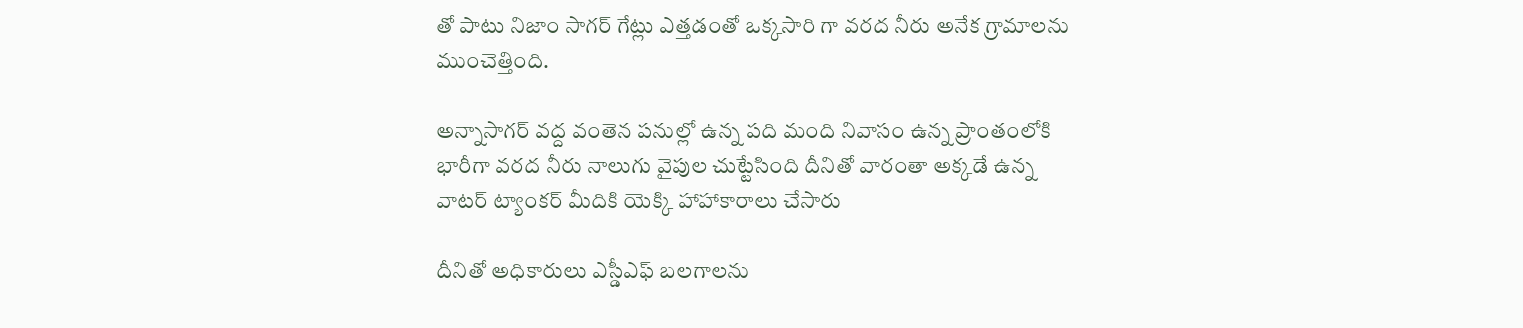తో పాటు నిజాం సాగర్ గేట్లు ఎత్తడంతో ఒక్కసారి గా వరద నీరు అనేక గ్రామాలను ముంచెత్తింది.

అన్నాసాగర్ వద్ద వంతెన పనుల్లో ఉన్న పది మంది నివాసం ఉన్న ప్రాంతంలోకి భారీగా వరద నీరు నాలుగు వైపుల చుట్టేసింది దీనితో వారంతా అక్కడే ఉన్న వాటర్ ట్యాంకర్ మీదికి యెక్కి హాహాకారాలు చేసారు

దీనితో అధికారులు ఎస్డీఎఫ్ బలగాలను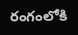రంగంలోకి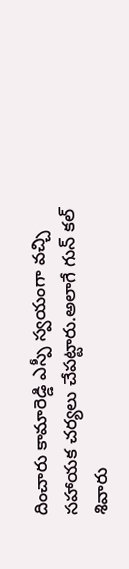దించారు కామారెడ్డి ఎస్పీ స్వయంగా వచ్చి సహాయక చర్యలు చేపట్టారు.అలాగే గున్ కల్ శివారు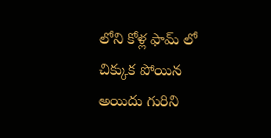లోని కోళ్ల ఫామ్ లో చిక్కుక పోయిన అయిదు గురిని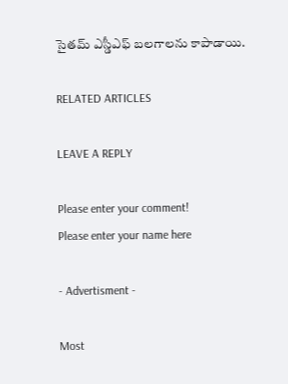సైతమ్ ఎస్డీఎఫ్ బలగాలను కాపాడాయి.

RELATED ARTICLES

LEAVE A REPLY

Please enter your comment!
Please enter your name here

- Advertisment -

Most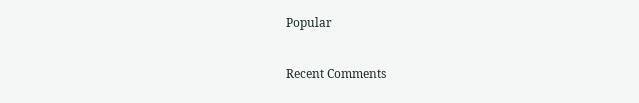Popular

Recent Comments